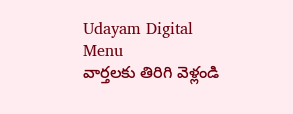Udayam Digital
Menu
వార్తలకు తిరిగి వెళ్లండి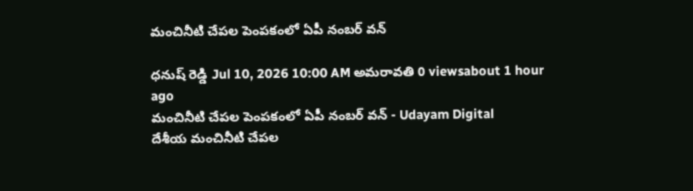మంచినీటి చేపల పెంపకంలో ఏపీ నంబర్ వన్

ధనుష్ రెడ్డి Jul 10, 2026 10:00 AM అమరావతి 0 viewsabout 1 hour ago
మంచినీటి చేపల పెంపకంలో ఏపీ నంబర్ వన్ - Udayam Digital
దేశీయ మంచినీటి చేపల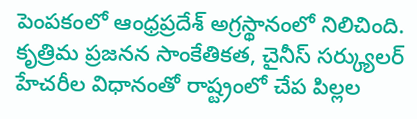పెంపకంలో ఆంధ్రప్రదేశ్ అగ్రస్థానంలో నిలిచింది. కృత్రిమ ప్రజనన సాంకేతికత, చైనీస్ సర్క్యులర్ హేచరీల విధానంతో రాష్ట్రంలో చేప పిల్లల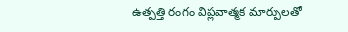ఉత్పత్తి రంగం విప్లవాత్మక మార్పులతో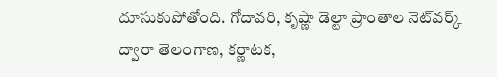దూసుకుపోతోంది. గోదావరి, కృష్ణా డెల్టా ప్రాంతాల నెట్‌వర్క్ ద్వారా తెలంగాణ, కర్ణాటక,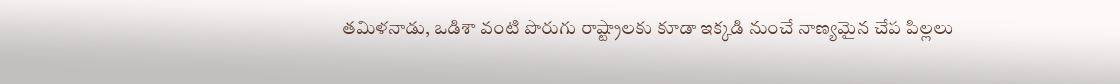తమిళనాడు, ఒడిశా వంటి పొరుగు రాష్ట్రాలకు కూడా ఇక్కడి నుంచే నాణ్యమైన చేప పిల్లలు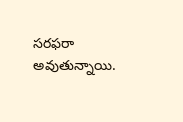సరఫరా అవుతున్నాయి.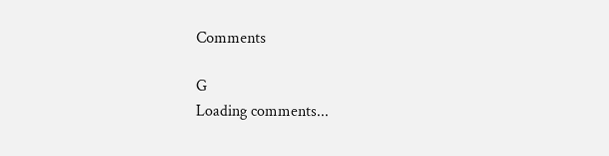Comments

G
Loading comments...